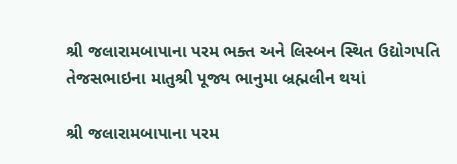શ્રી જલારામબાપાના પરમ ભક્ત અને લિસ્બન સ્થિત ઉદ્યોગપતિ તેજસભાઇના માતુશ્રી પૂજ્ય ભાનુમા બ્રહ્મલીન થયાં

શ્રી જલારામબાપાના પરમ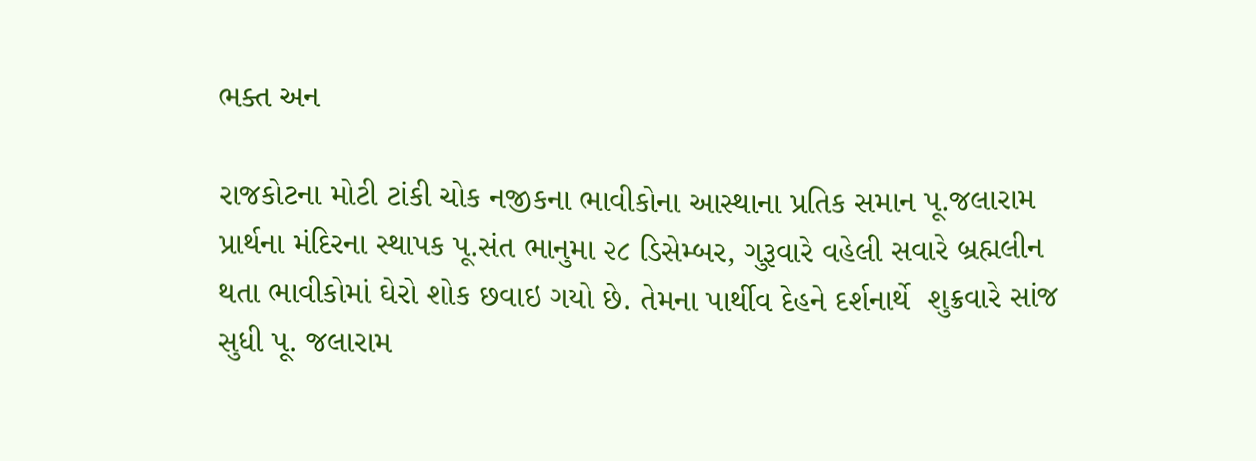ભક્ત અન

રાજકોટના મોટી ટાંકી ચોક નજીકના ભાવીકોના આસ્થાના પ્રતિક સમાન પૂ.જલારામ પ્રાર્થના મંદિરના સ્થાપક પૂ.સંત ભાનુમા ૨૮ ડિસેમ્બર, ગુરૂવારે વહેલી સવારે બ્રહ્મલીન  થતા ભાવીકોમાં ઘેરો શોક છવાઇ ગયો છે. તેમના પાર્થીવ દેહને દર્શનાર્થે  શુક્રવારે સાંજ સુધી પૂ. જલારામ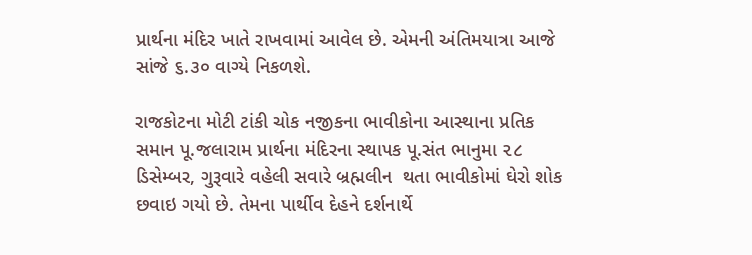પ્રાર્થના મંદિર ખાતે રાખવામાં આવેલ છે. એમની અંતિમયાત્રા આજે સાંજે ૬.૩૦ વાગ્યે નિકળશે.

રાજકોટના મોટી ટાંકી ચોક નજીકના ભાવીકોના આસ્થાના પ્રતિક સમાન પૂ.જલારામ પ્રાર્થના મંદિરના સ્થાપક પૂ.સંત ભાનુમા ૨૮ ડિસેમ્બર, ગુરૂવારે વહેલી સવારે બ્રહ્મલીન  થતા ભાવીકોમાં ઘેરો શોક છવાઇ ગયો છે. તેમના પાર્થીવ દેહને દર્શનાર્થે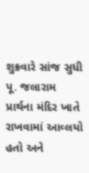શુક્રવારે સાંજ સુધી પૂ. જલારામ પ્રાર્થના મંદિર ખાતે રાખવામાં આવ્લયો હતો અને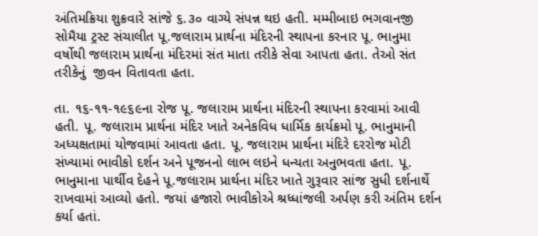અંતિમક્રિયા શુક્રવારે સાંજે ૬.૩૦ વાગ્યે સંપન્ન થઇ હતી. મમ્મીબાઇ ભગવાનજી સોમૈયા ટ્રસ્ટ સંચાલીત પૂ.જલારામ પ્રાર્થના મંદિરની સ્થાપના કરનાર પૂ. ભાનુમા વર્ષોથી જલારામ પ્રાર્થના મંદિરમાં સંત માતા તરીકે સેવા આપતા હતા. તેઓ સંત તરીકેનું  જીવન વિતાવતા હતા.

તા. ૧૬-૧૧-૧૯૬૯ના રોજ પૂ. જલારામ પ્રાર્થના મંદિરની સ્થાપના કરવામાં આવી હતી. પૂ. જલારામ પ્રાર્થના મંદિર ખાતે અનેકવિધ ધાર્મિક કાર્યક્રમો પૂ. ભાનુમાની અધ્યક્ષતામાં યોજવામાં આવતા હતા. પૂ. જલારામ પ્રાર્થના મંદિરે દરરોજ મોટી સંખ્યામાં ભાવીકો દર્શન અને પૂજનનો લાભ લઇને ધન્યતા અનુભવતા હતા. પૂ. ભાનુમાના પાર્થીવ દેહને પૂ.જલારામ પ્રાર્થના મંદિર ખાતે ગુરૂવાર સાંજ સુધી દર્શનાર્થે રાખવામાં આવ્યો હતો. જયાં હજારો ભાવીકોએ શ્રધ્ધાંજલી અર્પણ કરી અંતિમ દર્શન કર્યા હતાં.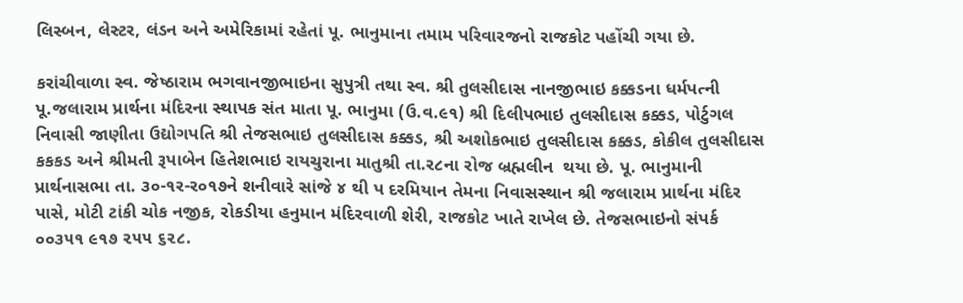લિસ્બન, લેસ્ટર, લંડન અને અમેરિકામાં રહેતાં પૂ. ભાનુમાના તમામ પરિવારજનો રાજકોટ પહોંચી ગયા છે.

કરાંચીવાળા સ્વ. જેષ્ઠારામ ભગવાનજીભાઇના સુપુત્રી તથા સ્વ. શ્રી તુલસીદાસ નાનજીભાઇ કક્કડના ધર્મપત્ની પૂ.જલારામ પ્રાર્થના મંદિરના સ્થાપક સંત માતા પૂ. ભાનુમા (ઉ.વ.૯૧) શ્રી દિલીપભાઇ તુલસીદાસ કક્કડ, પોર્ટુગલ નિવાસી જાણીતા ઉદ્યોગપતિ શ્રી તેજસભાઇ તુલસીદાસ કક્કડ, શ્રી અશોકભાઇ તુલસીદાસ કક્કડ, કોકીલ તુલસીદાસ કકકડ અને શ્રીમતી રૂપાબેન હિતેશભાઇ રાયચુરાના માતુશ્રી તા.ર૮ના રોજ બ્રહ્મલીન  થયા છે. પૂ. ભાનુમાની પ્રાર્થનાસભા તા. ૩૦-૧ર-ર૦૧૭ને શનીવારે સાંજે ૪ થી પ દરમિયાન તેમના નિવાસસ્થાન શ્રી જલારામ પ્રાર્થના મંદિર પાસે, મોટી ટાંકી ચોક નજીક, રોકડીયા હનુમાન મંદિરવાળી શેરી, રાજકોટ ખાતે રાખેલ છે. તેજસભાઇનો સંપર્ક ૦૦૩૫૧ ૯૧૭ ૨૫૫ ૬૨૮.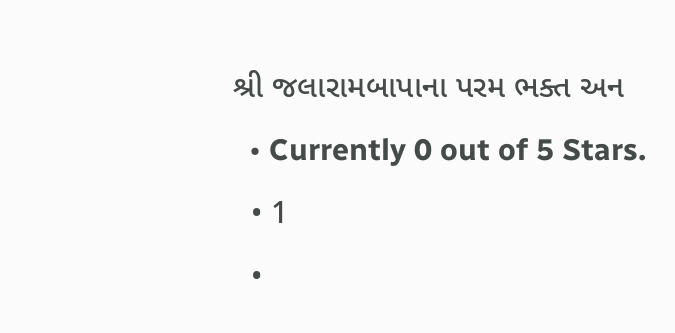શ્રી જલારામબાપાના પરમ ભક્ત અન
  • Currently 0 out of 5 Stars.
  • 1
  •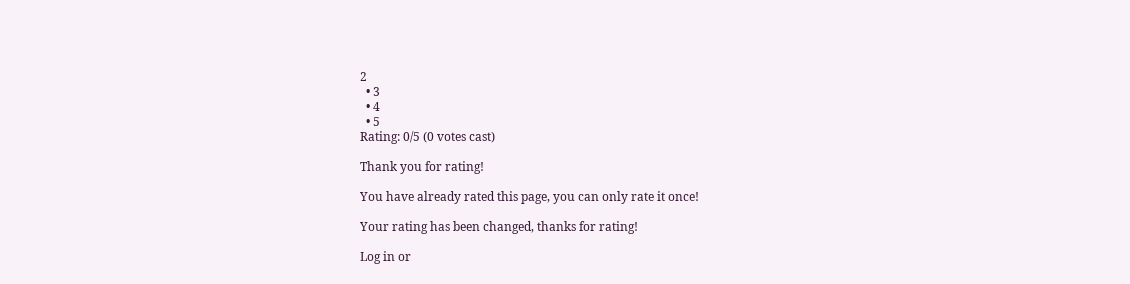2
  • 3
  • 4
  • 5
Rating: 0/5 (0 votes cast)

Thank you for rating!

You have already rated this page, you can only rate it once!

Your rating has been changed, thanks for rating!

Log in or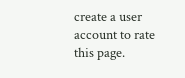create a user account to rate this page.